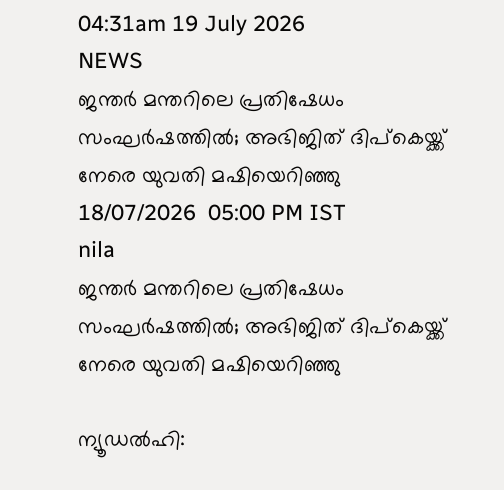04:31am 19 July 2026
NEWS
ജന്തർ മന്തറിലെ പ്രതിഷേധം സംഘർഷത്തിൽ; അഭിജിത് ദിപ്കെയ്ക്ക് നേരെ യുവതി മഷിയെറിഞ്ഞു
18/07/2026  05:00 PM IST
nila
ജന്തർ മന്തറിലെ പ്രതിഷേധം സംഘർഷത്തിൽ; അഭിജിത് ദിപ്കെയ്ക്ക് നേരെ യുവതി മഷിയെറിഞ്ഞു

ന്യൂഡൽഹി: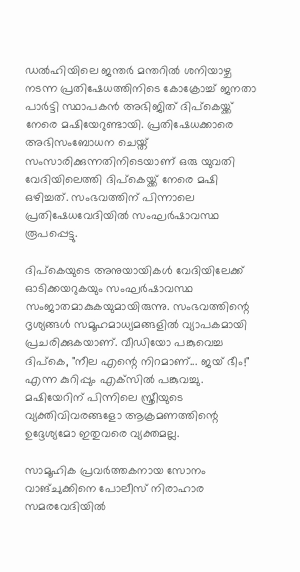ഡൽഹിയിലെ ജന്തർ മന്തറിൽ ശനിയാഴ്ച നടന്ന പ്രതിഷേധത്തിനിടെ കോക്രോച്ച് ജനതാ പാർട്ടി സ്ഥാപകൻ അഭിജിത് ദിപ്കെയ്ക്ക് നേരെ മഷിയേറുണ്ടായി. പ്രതിഷേധക്കാരെ അഭിസംബോധന ചെയ്ത് സംസാരിക്കുന്നതിനിടെയാണ് ഒരു യുവതി വേദിയിലെത്തി ദിപ്കെയ്ക്ക് നേരെ മഷി ഒഴിച്ചത്. സംഭവത്തിന് പിന്നാലെ പ്രതിഷേധവേദിയിൽ സംഘർഷാവസ്ഥ രൂപപ്പെട്ടു.

ദിപ്കെയുടെ അനുയായികൾ വേദിയിലേക്ക് ഓടിക്കയറുകയും സംഘർഷാവസ്ഥ സംജാതമാകുകയുമായിരുന്നു. സംഭവത്തിന്റെ ദൃശ്യങ്ങൾ സമൂഹമാധ്യമങ്ങളിൽ വ്യാപകമായി പ്രചരിക്കുകയാണ്. വീഡിയോ പങ്കുവെച്ച ദിപ്കെ, "നീല എന്റെ നിറമാണ്... ജയ് ഭീം!" എന്ന കുറിപ്പും എക്‌സിൽ പങ്കുവച്ചു. മഷിയേറിന് പിന്നിലെ സ്ത്രീയുടെ വ്യക്തിവിവരങ്ങളോ ആക്രമണത്തിന്റെ ഉദ്ദേശ്യമോ ഇതുവരെ വ്യക്തമല്ല.

സാമൂഹിക പ്രവർത്തകനായ സോനം വാങ്ചുക്കിനെ പോലീസ് നിരാഹാര സമരവേദിയിൽ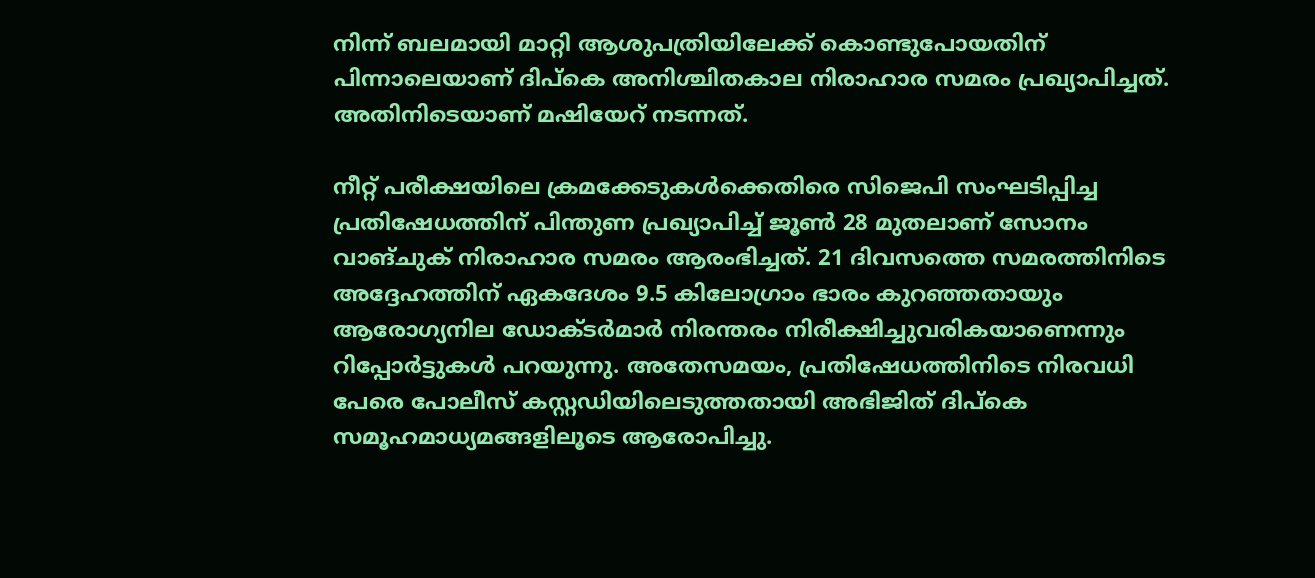നിന്ന് ബലമായി മാറ്റി ആശുപത്രിയിലേക്ക് കൊണ്ടുപോയതിന് പിന്നാലെയാണ് ദിപ്കെ അനിശ്ചിതകാല നിരാഹാര സമരം പ്രഖ്യാപിച്ചത്. അതിനിടെയാണ് മഷിയേറ് നടന്നത്.

നീറ്റ് പരീക്ഷയിലെ ക്രമക്കേടുകൾക്കെതിരെ സിജെപി സംഘടിപ്പിച്ച പ്രതിഷേധത്തിന് പിന്തുണ പ്രഖ്യാപിച്ച് ജൂൺ 28 മുതലാണ് സോനം വാങ്ചുക് നിരാഹാര സമരം ആരംഭിച്ചത്. 21 ദിവസത്തെ സമരത്തിനിടെ അദ്ദേഹത്തിന് ഏകദേശം 9.5 കിലോഗ്രാം ഭാരം കുറഞ്ഞതായും ആരോഗ്യനില ഡോക്ടർമാർ നിരന്തരം നിരീക്ഷിച്ചുവരികയാണെന്നും റിപ്പോർട്ടുകൾ പറയുന്നു. അതേസമയം, പ്രതിഷേധത്തിനിടെ നിരവധി പേരെ പോലീസ് കസ്റ്റഡിയിലെടുത്തതായി അഭിജിത് ദിപ്കെ സമൂഹമാധ്യമങ്ങളിലൂടെ ആരോപിച്ചു.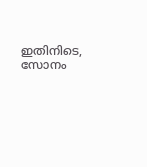ഇതിനിടെ, സോനം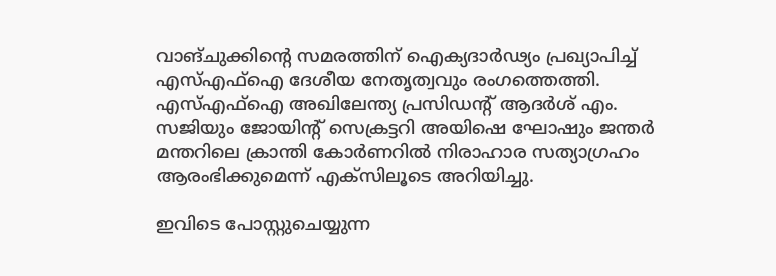വാങ്ചുക്കിന്റെ സമരത്തിന് ഐക്യദാർഢ്യം പ്രഖ്യാപിച്ച് എസ്എഫ്‌ഐ ദേശീയ നേതൃത്വവും രംഗത്തെത്തി. എസ്എഫ്‌ഐ അഖിലേന്ത്യ പ്രസിഡന്റ് ആദർശ് എം. സജിയും ജോയിന്റ് സെക്രട്ടറി അയിഷെ ഘോഷും ജന്തർ മന്തറിലെ ക്രാന്തി കോർണറിൽ നിരാഹാര സത്യാഗ്രഹം ആരംഭിക്കുമെന്ന് എക്‌സിലൂടെ അറിയിച്ചു.

ഇവിടെ പോസ്റ്റുചെയ്യുന്ന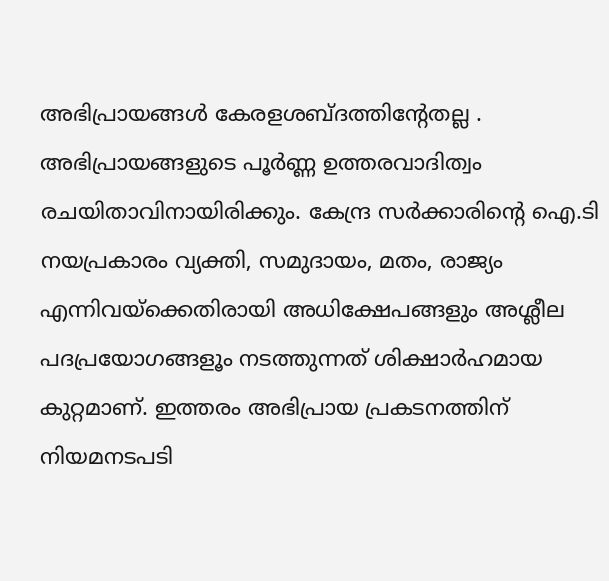അഭിപ്രായങ്ങള്‍ കേരളശബ്‌ദത്തിന്റേതല്ല . അഭിപ്രായങ്ങളുടെ പൂര്‍ണ്ണ ഉത്തരവാദിത്വം രചയിതാവിനായിരിക്കും. കേന്ദ്ര സർക്കാരിന്റെ ഐ.ടി നയപ്രകാരം വ്യക്തി, സമുദായം, മതം, രാജ്യം എന്നിവയ്ക്കെതിരായി അധിക്ഷേപങ്ങളും അശ്ലീല പദപ്രയോഗങ്ങളൂം നടത്തുന്നത് ശിക്ഷാര്‍ഹമായ കുറ്റമാണ്. ഇത്തരം അഭിപ്രായ പ്രകടനത്തിന് നിയമനടപടി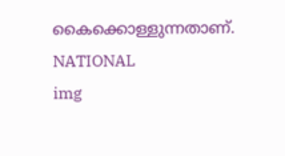കൈക്കൊള്ളുന്നതാണ്.
NATIONAL
img